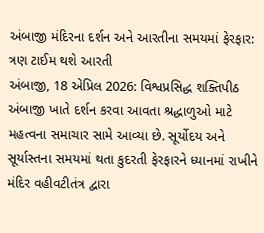અંબાજી મંદિરના દર્શન અને આરતીના સમયમાં ફેરફાર: ત્રણ ટાઈમ થશે આરતી
અંબાજી, 18 એપ્રિલ 2026: વિશ્વપ્રસિદ્ધ શક્તિપીઠ અંબાજી ખાતે દર્શન કરવા આવતા શ્રદ્ધાળુઓ માટે મહત્વના સમાચાર સામે આવ્યા છે. સૂર્યોદય અને સૂર્યાસ્તના સમયમાં થતા કુદરતી ફેરફારને ધ્યાનમાં રાખીને મંદિર વહીવટીતંત્ર દ્વારા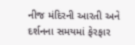નીજ મંદિરની આરતી અને દર્શનના સમયમાં ફેરફાર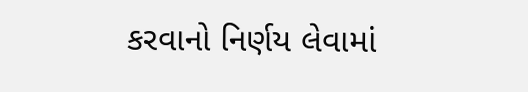કરવાનો નિર્ણય લેવામાં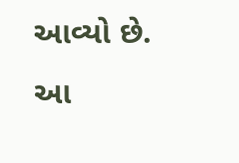આવ્યો છે. આ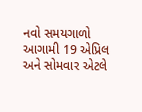નવો સમયગાળો આગામી 19 એપ્રિલ અને સોમવાર એટલે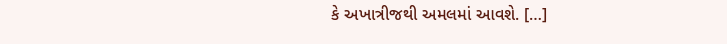કે અખાત્રીજથી અમલમાં આવશે. […]